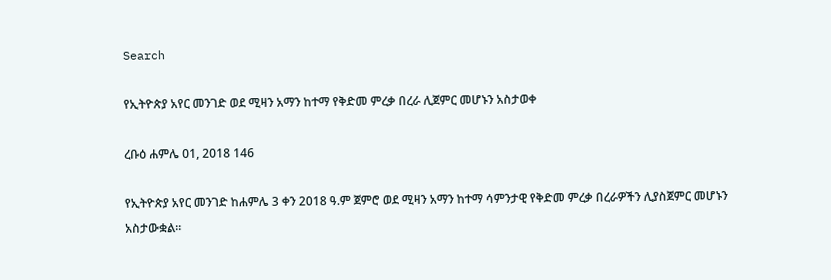Search

የኢትዮጵያ አየር መንገድ ወደ ሚዛን አማን ከተማ የቅድመ ምረቃ በረራ ሊጀምር መሆኑን አስታወቀ

ረቡዕ ሐምሌ 01, 2018 146

የኢትዮጵያ አየር መንገድ ከሐምሌ 3 ቀን 2018 ዓ.ም ጀምሮ ወደ ሚዛን አማን ከተማ ሳምንታዊ የቅድመ ምረቃ በረራዎችን ሊያስጀምር መሆኑን አስታውቋል።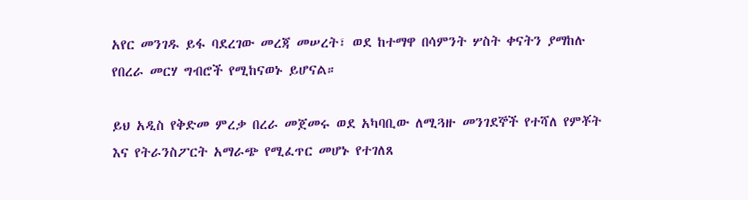አየር መንገዱ ይፋ ባደረገው መረጃ መሠረት፣ ወደ ከተማዋ በሳምንት ሦስት ቀናትን ያማከሉ የበረራ መርሃ ግብሮች የሚከናወኑ ይሆናል።

ይህ አዲስ የቅድመ ምረቃ በረራ መጀመሩ ወደ አካባቢው ለሚጓዙ መንገደኞች የተሻለ የምቾት እና የትራንስፖርት አማራጭ የሚፈጥር መሆኑ የተገለጸ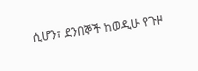ሲሆን፣ ደንበኞች ከወዲሁ የጉዞ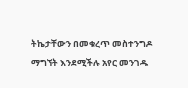ትኬታቸውን በመቁረጥ መስተንግዶ ማግኘት እንደሚችሉ አየር መንገዱ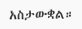አስታውቋል።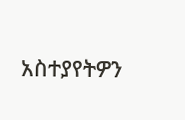አስተያየትዎን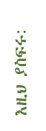እዚህ ያስፍሩ: